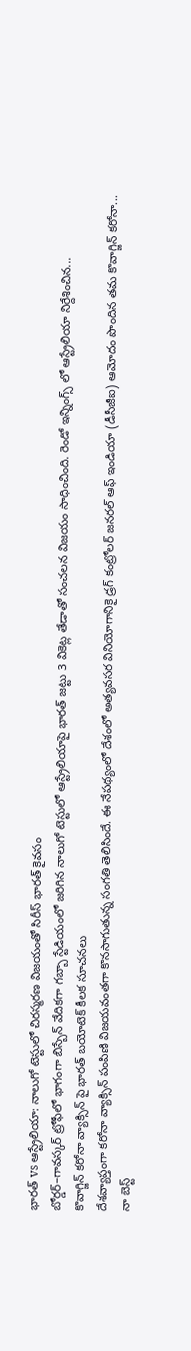భారత్ vs ఆస్ట్రేలియా: నాలుగో టెస్టులో చిరస్మరణ విజయంతో సిరీస్ భారత్ కైవసం
బోర్డర్–గావస్కర్ ట్రోఫీలో భాగంగా బిస్బేన్ వేదికగా గబ్బా స్టేడియంలో జరిగిన నాలుగో టెస్టులో ఆస్ట్రేలియాపై భారత్ జట్టు 3 వికెట్ల తేడాతో సంచలన విజయం సాధించింది. రెండో ఇన్నింగ్స్ లో ఆస్ట్రేలియా నిర్దేశించిన...
కొవాగ్జిన్ కరోనా వ్యాక్సిన్ పై భారత్ బయోటెక్ కీలక సూచనలు
దేశవ్యాప్తంగా కరోనా వ్యాక్సిన్ పంపిణి విజయవంతగా కొనసాగుతున్న సంగతి తెలిసిందే. ఈ నేపథ్యంలో దేశంలో అత్యవసర వినియోగానికై డ్రగ్ కంట్రోలర్ జనరల్ ఆఫ్ ఇండియా (డీసీజీఐ) ఆమోదం పొందిన తమ కొవాగ్జిన్ కరోనా...
నా బెస్ట్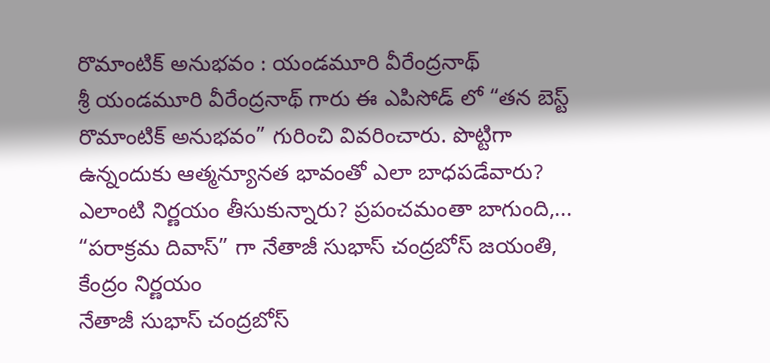రొమాంటిక్ అనుభవం : యండమూరి వీరేంద్రనాథ్
శ్రీ యండమూరి వీరేంద్రనాథ్ గారు ఈ ఎపిసోడ్ లో “తన బెస్ట్ రొమాంటిక్ అనుభవం” గురించి వివరించారు. పొట్టిగా ఉన్నందుకు ఆత్మన్యూనత భావంతో ఎలా బాధపడేవారు? ఎలాంటి నిర్ణయం తీసుకున్నారు? ప్రపంచమంతా బాగుంది,...
“పరాక్రమ దివాస్” గా నేతాజీ సుభాస్ చంద్రబోస్ జయంతి, కేంద్రం నిర్ణయం
నేతాజీ సుభాస్ చంద్రబోస్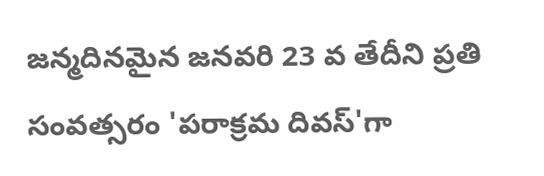జన్మదినమైన జనవరి 23 వ తేదీని ప్రతి సంవత్సరం 'పరాక్రమ దివస్'గా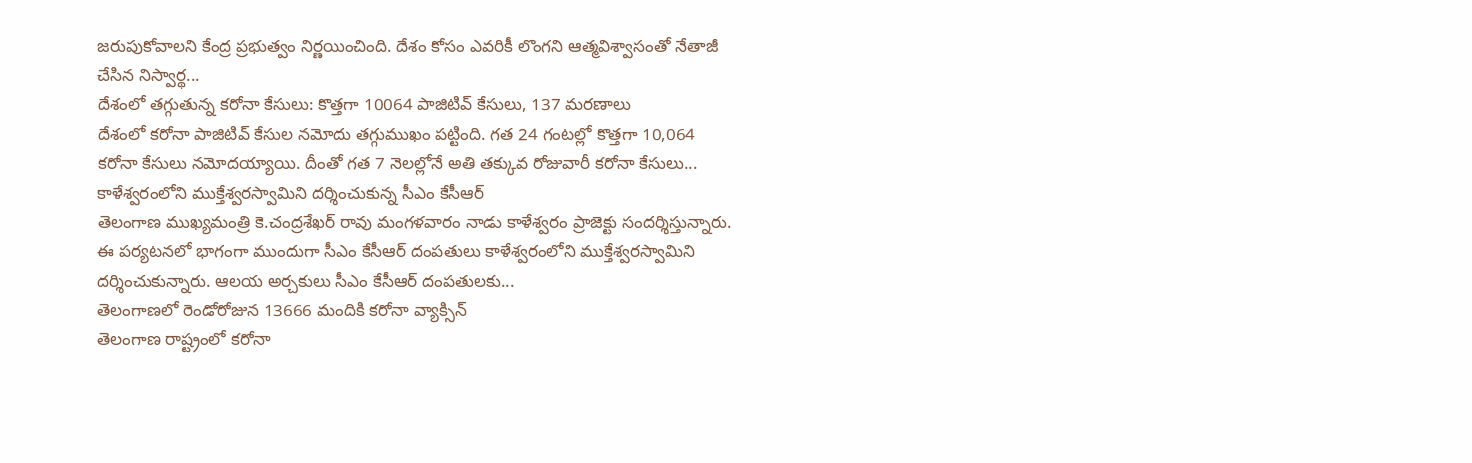జరుపుకోవాలని కేంద్ర ప్రభుత్వం నిర్ణయించింది. దేశం కోసం ఎవరికీ లొంగని ఆత్మవిశ్వాసంతో నేతాజీ చేసిన నిస్వార్థ...
దేశంలో తగ్గుతున్న కరోనా కేసులు: కొత్తగా 10064 పాజిటివ్ కేసులు, 137 మరణాలు
దేశంలో కరోనా పాజిటివ్ కేసుల నమోదు తగ్గుముఖం పట్టింది. గత 24 గంటల్లో కొత్తగా 10,064 కరోనా కేసులు నమోదయ్యాయి. దీంతో గత 7 నెలల్లోనే అతి తక్కువ రోజువారీ కరోనా కేసులు...
కాళేశ్వరంలోని ముక్తేశ్వరస్వామిని దర్శించుకున్న సీఎం కేసీఆర్
తెలంగాణ ముఖ్యమంత్రి కె.చంద్రశేఖర్ రావు మంగళవారం నాడు కాళేశ్వరం ప్రాజెక్టు సందర్శిస్తున్నారు. ఈ పర్యటనలో భాగంగా ముందుగా సీఎం కేసీఆర్ దంపతులు కాళేశ్వరంలోని ముక్తేశ్వరస్వామిని దర్శించుకున్నారు. ఆలయ అర్చకులు సీఎం కేసీఆర్ దంపతులకు...
తెలంగాణలో రెండోరోజున 13666 మందికి కరోనా వ్యాక్సిన్
తెలంగాణ రాష్ట్రంలో కరోనా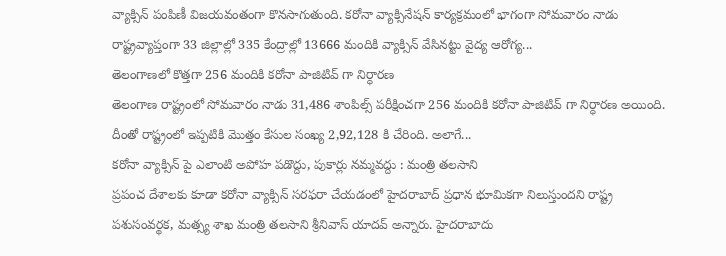వ్యాక్సిన్ పంపిణీ విజయవంతంగా కొనసాగుతుంది. కరోనా వ్యాక్సినేషన్ కార్యక్రమంలో భాగంగా సోమవారం నాడు రాష్ట్రవ్యాప్తంగా 33 జిల్లాల్లో 335 కేంద్రాల్లో 13666 మందికి వ్యాక్సిన్ వేసినట్టు వైద్య ఆరోగ్య...
తెలంగాణలో కొత్తగా 256 మందికి కరోనా పాజిటివ్ గా నిర్ధారణ
తెలంగాణ రాష్ట్రంలో సోమవారం నాడు 31,486 శాంపిల్స్ పరీక్షించగా 256 మందికి కరోనా పాజిటివ్ గా నిర్ధారణ అయింది. దీంతో రాష్ట్రంలో ఇప్పటికి మొత్తం కేసుల సంఖ్య 2,92,128 కి చేరింది. అలాగే...
కరోనా వ్యాక్సిన్ పై ఎలాంటి అపోహ పడొద్దు, పుకార్లు నమ్మవద్దు : మంత్రి తలసాని
ప్రపంచ దేశాలకు కూడా కరోనా వ్యాక్సిన్ సరఫరా చేయడంలో హైదరాబాద్ ప్రధాన భూమికగా నిలుస్తుందని రాష్ట్ర పశుసంవర్థక, మత్స్య శాఖ మంత్రి తలసాని శ్రీనివాస్ యాదవ్ అన్నారు. హైదరాబాదు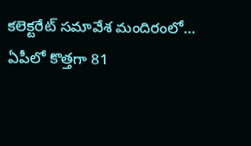కలెక్టరేట్ సమావేశ మందిరంలో...
ఏపీలో కొత్తగా 81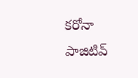కరోనా పాజిటివ్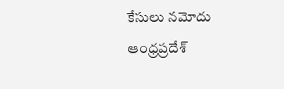కేసులు నమోదు
ఆంధ్రప్రదేశ్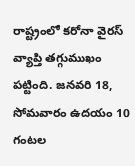రాష్ట్రంలో కరోనా వైరస్ వ్యాప్తి తగ్గుముఖం పట్టింది. జనవరి 18, సోమవారం ఉదయం 10 గంటల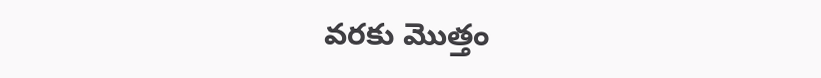వరకు మొత్తం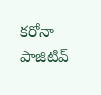కరోనా పాజిటివ్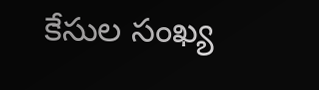కేసుల సంఖ్య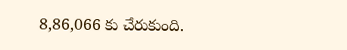8,86,066 కు చేరుకుంది.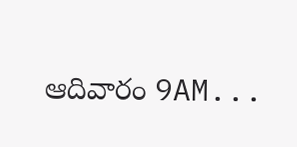ఆదివారం 9AM...